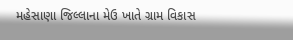મહેસાણા જિલ્લાના મેઉ ખાતે ગ્રામ વિકાસ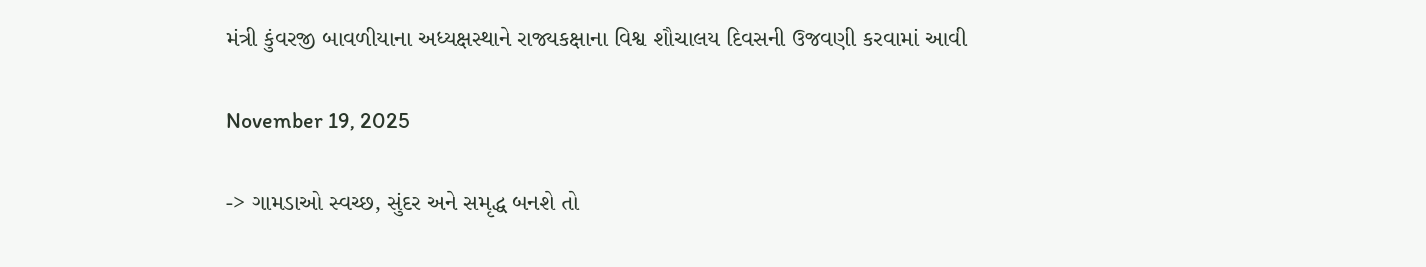મંત્રી કુંવરજી બાવળીયાના અધ્યક્ષસ્થાને રાજ્યકક્ષાના વિશ્વ શૌચાલય દિવસની ઉજવણી કરવામાં આવી

November 19, 2025

-> ગામડાઓ સ્વચ્છ, સુંદર અને સમૃદ્ધ બનશે તો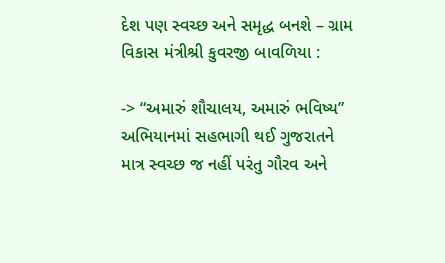દેશ પણ સ્વચ્છ અને સમૃદ્ધ બનશે – ગ્રામ વિકાસ મંત્રીશ્રી કુવરજી બાવળિયા :

-> “અમારું શૌચાલય, અમારું ભવિષ્ય” અભિયાનમાં સહભાગી થઈ ગુજરાતને માત્ર સ્વચ્છ જ નહીં પરંતુ ગૌરવ અને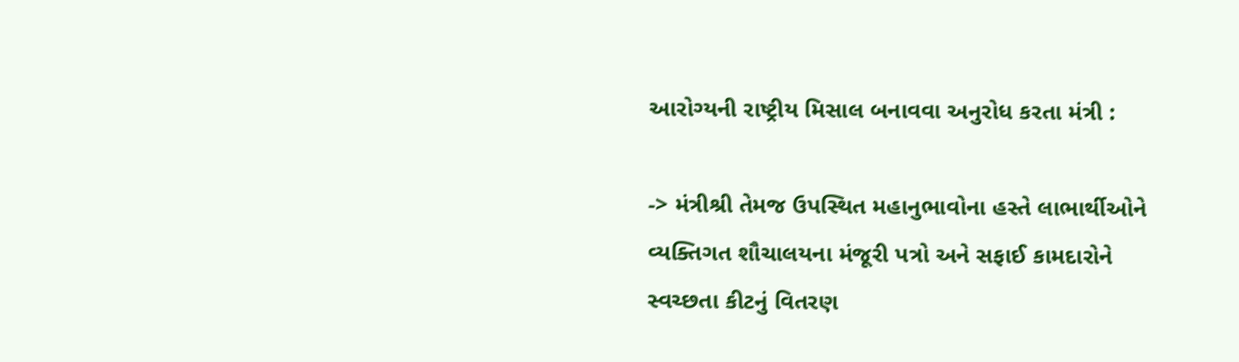આરોગ્યની રાષ્ટ્રીય મિસાલ બનાવવા અનુરોધ કરતા મંત્રી :

-> મંત્રીશ્રી તેમજ ઉપસ્થિત મહાનુભાવોના હસ્તે લાભાર્થીઓને વ્યક્તિગત શૌચાલયના મંજૂરી પત્રો અને સફાઈ કામદારોને સ્વચ્છતા કીટનું વિતરણ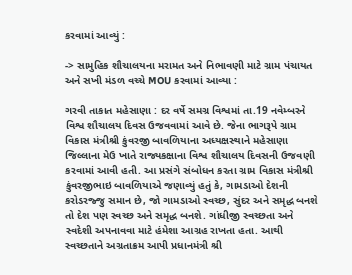કરવામાં આવ્યું :

-> સામુહિક શૌચાલયના મરામત અને નિભાવણી માટે ગ્રામ પંચાયત અને સખી મંડળ વચ્ચે MOU કરવામાં આવ્યા :

ગરવી તાકાત મહેસાણા : દર વર્ષે સમગ્ર વિશ્વમાં તા.19 નવેમ્બરને વિશ્વ શૌચાલય દિવસ ઉજવવામાં આવે છે. જેના ભાગરૂપે ગ્રામ વિકાસ મંત્રીશ્રી કુંવરજી બાવળિયાના અધ્યક્ષસ્થાને મહેસાણા જિલ્લાના મેઉ ખાતે રાજ્યકક્ષાના વિશ્વ શૌચાલય દિવસની ઉજવણી કરવામાં આવી હતી. આ પ્રસંગે સંબોધન કરતા ગ્રામ વિકાસ મંત્રીશ્રી કુંવરજીભાઇ બાવળિયાએ જણાવ્યું હતું કે, ગામડાઓ દેશની કરોડરજ્જુ સમાન છે, જો ગામડાઓ સ્વચ્છ, સુંદર અને સમૃદ્ધ બનશે તો દેશ પણ સ્વચ્છ અને સમૃદ્ધ બનશે. ગાંધીજી સ્વચ્છતા અને સ્વદેશી અપનાવવા માટે હંમેશા આગ્રહ રાખતા હતા. આથી સ્વચ્છતાને અગ્રતાક્રમ આપી પ્રધાનમંત્રી શ્રી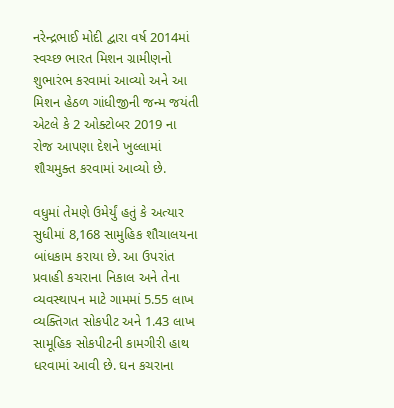નરેન્દ્રભાઈ મોદી દ્વારા વર્ષ 2014માં સ્વચ્છ ભારત મિશન ગ્રામીણનો શુભારંભ કરવામાં આવ્યો અને આ મિશન હેઠળ ગાંધીજીની જન્મ જયંતી એટલે કે 2 ઓક્ટોબર 2019 ના રોજ આપણા દેશને ખુલ્લામાં શૌચમુક્ત કરવામાં આવ્યો છે.

વધુમાં તેમણે ઉમેર્યું હતું કે અત્યાર સુધીમાં 8,168 સામુહિક શૌચાલયના બાંધકામ કરાયા છે. આ ઉપરાંત પ્રવાહી કચરાના નિકાલ અને તેના વ્યવસ્થાપન માટે ગામમાં 5.55 લાખ વ્યક્તિગત સોકપીટ અને 1.43 લાખ સામૂહિક સોકપીટની કામગીરી હાથ ધરવામાં આવી છે. ઘન કચરાના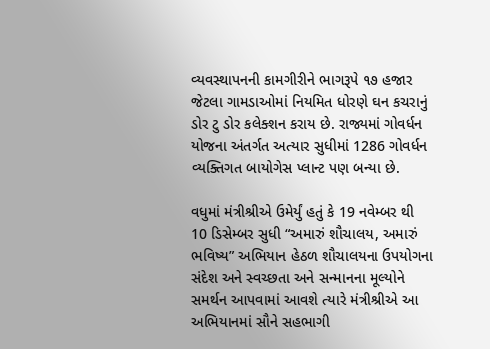વ્યવસ્થાપનની કામગીરીને ભાગરૂપે ૧૭ હજાર જેટલા ગામડાઓમાં નિયમિત ધોરણે ઘન કચરાનું ડોર ટુ ડોર કલેક્શન કરાય છે. રાજ્યમાં ગોવર્ધન યોજના અંતર્ગત અત્યાર સુધીમાં 1286 ગોવર્ધન વ્યક્તિગત બાયોગેસ પ્લાન્ટ પણ બન્યા છે.

વધુમાં મંત્રીશ્રીએ ઉમેર્યું હતું કે 19 નવેમ્બર થી 10 ડિસેમ્બર સુધી “અમારું શૌચાલય, અમારું ભવિષ્ય” અભિયાન હેઠળ શૌચાલયના ઉપયોગના સંદેશ અને સ્વચ્છતા અને સન્માનના મૂલ્યોને સમર્થન આપવામાં આવશે ત્યારે મંત્રીશ્રીએ આ અભિયાનમાં સૌને સહભાગી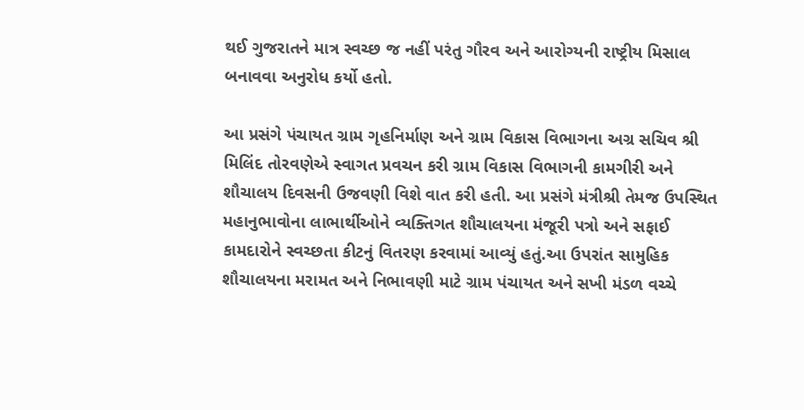થઈ ગુજરાતને માત્ર સ્વચ્છ જ નહીં પરંતુ ગૌરવ અને આરોગ્યની રાષ્ટ્રીય મિસાલ બનાવવા અનુરોધ કર્યો હતો.

આ પ્રસંગે પંચાયત ગ્રામ ગૃહનિર્માણ અને ગ્રામ વિકાસ વિભાગના અગ્ર સચિવ શ્રી મિલિંદ તોરવણેએ સ્વાગત પ્રવચન કરી ગ્રામ વિકાસ વિભાગની કામગીરી અને શૌચાલય દિવસની ઉજવણી વિશે વાત કરી હતી. આ પ્રસંગે મંત્રીશ્રી તેમજ ઉપસ્થિત મહાનુભાવોના લાભાર્થીઓને વ્યક્તિગત શૌચાલયના મંજૂરી પત્રો અને સફાઈ કામદારોને સ્વચ્છતા કીટનું વિતરણ કરવામાં આવ્યું હતું.આ ઉપરાંત સામુહિક શૌચાલયના મરામત અને નિભાવણી માટે ગ્રામ પંચાયત અને સખી મંડળ વચ્ચે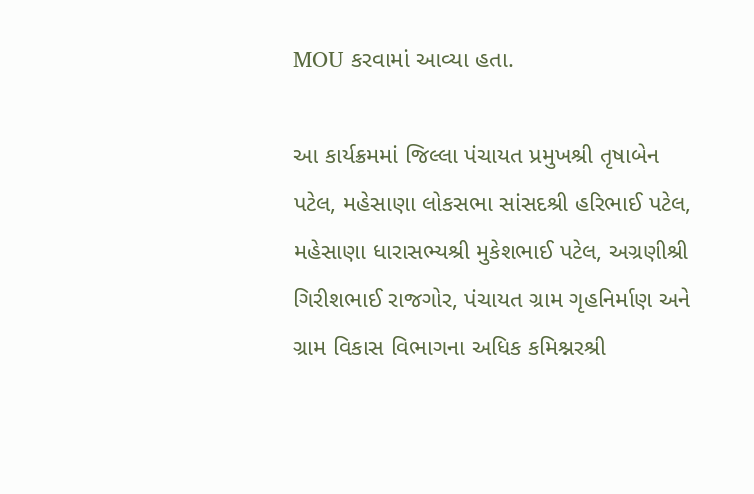MOU કરવામાં આવ્યા હતા.

આ કાર્યક્રમમાં જિલ્લા પંચાયત પ્રમુખશ્રી તૃષાબેન પટેલ, મહેસાણા લોકસભા સાંસદશ્રી હરિભાઈ પટેલ, મહેસાણા ધારાસભ્યશ્રી મુકેશભાઈ પટેલ, અગ્રણીશ્રી ગિરીશભાઈ રાજગોર, પંચાયત ગ્રામ ગૃહનિર્માણ અને ગ્રામ વિકાસ વિભાગના અધિક કમિશ્નરશ્રી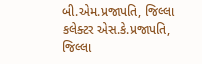બી.એમ.પ્રજાપતિ, જિલ્લા કલેક્ટર એસ.કે.પ્રજાપતિ, જિલ્લા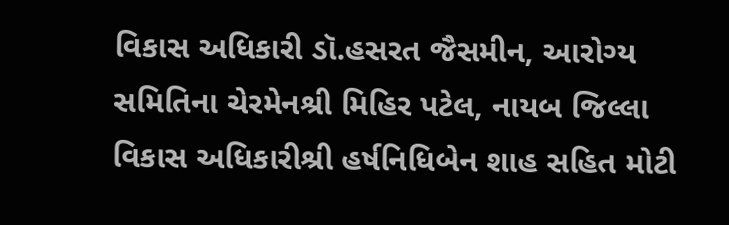વિકાસ અધિકારી ડૉ.હસરત જૈસમીન, આરોગ્ય સમિતિના ચેરમેનશ્રી મિહિર પટેલ, નાયબ જિલ્લા વિકાસ અધિકારીશ્રી હર્ષનિધિબેન શાહ સહિત મોટી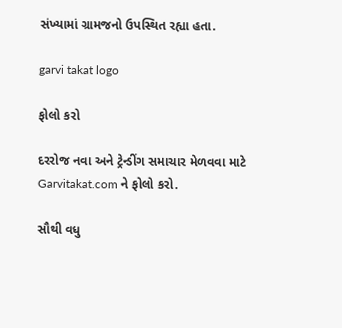સંખ્યામાં ગ્રામજનો ઉપસ્થિત રહ્યા હતા.

garvi takat logo

ફોલો કરો

દરરોજ નવા અને ટ્રેન્ડીંગ સમાચાર મેળવવા માટે Garvitakat.com ને ફોલો કરો.

સૌથી વધુ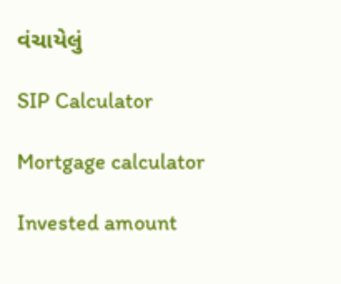વંચાયેલું

SIP Calculator

Mortgage calculator

Invested amount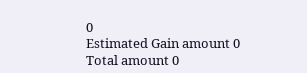0
Estimated Gain amount 0
Total amount 0